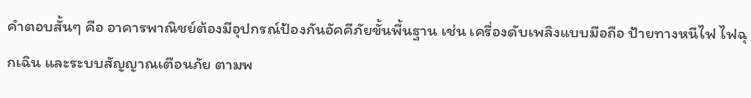คำตอบสั้นๆ คือ อาคารพาณิชย์ต้องมีอุปกรณ์ป้องกันอัคคีภัยขั้นพื้นฐาน เช่น เครื่องดับเพลิงแบบมือถือ ป้ายทางหนีไฟ ไฟฉุกเฉิน และระบบสัญญาณเตือนภัย ตามพ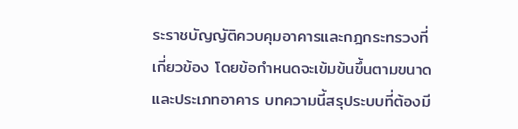ระราชบัญญัติควบคุมอาคารและกฎกระทรวงที่เกี่ยวข้อง โดยข้อกำหนดจะเข้มข้นขึ้นตามขนาดและประเภทอาคาร บทความนี้สรุประบบที่ต้องมี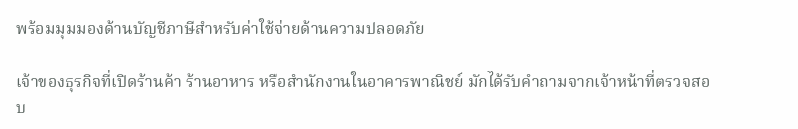พร้อมมุมมองด้านบัญชีภาษีสำหรับค่าใช้จ่ายด้านความปลอดภัย

เจ้าของธุรกิจที่เปิดร้านค้า ร้านอาหาร หรือสำนักงานในอาคารพาณิชย์ มักได้รับคำถามจากเจ้าหน้าที่ตรวจสอบ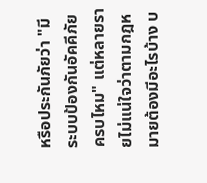หรือประกันภัยว่า "มีระบบป้องกันอัคคีภัยครบไหม" แต่หลายรายไม่แน่ใจว่าตามกฎหมายต้องมีอะไรบ้าง บ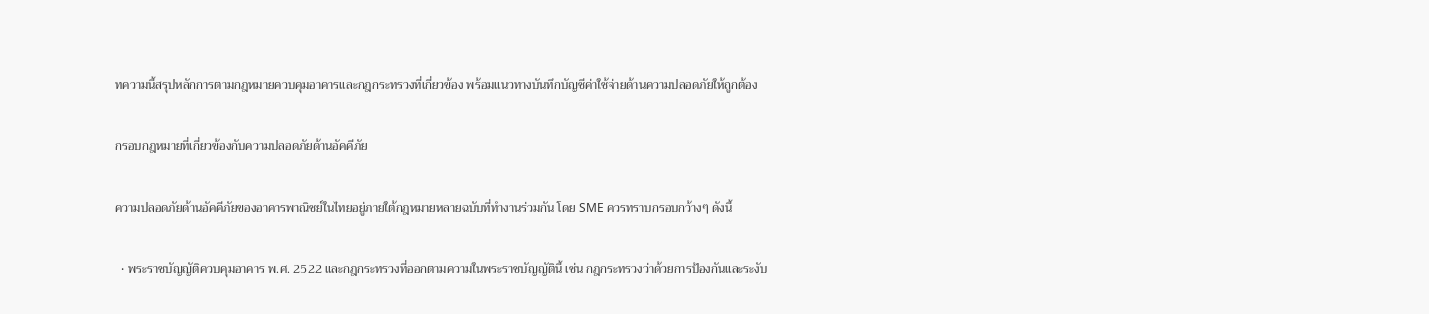ทความนี้สรุปหลักการตามกฎหมายควบคุมอาคารและกฎกระทรวงที่เกี่ยวข้อง พร้อมแนวทางบันทึกบัญชีค่าใช้จ่ายด้านความปลอดภัยให้ถูกต้อง

กรอบกฎหมายที่เกี่ยวข้องกับความปลอดภัยด้านอัคคีภัย

ความปลอดภัยด้านอัคคีภัยของอาคารพาณิชย์ในไทยอยู่ภายใต้กฎหมายหลายฉบับที่ทำงานร่วมกัน โดย SME ควรทราบกรอบกว้างๆ ดังนี้

  • พระราชบัญญัติควบคุมอาคาร พ.ศ. 2522 และกฎกระทรวงที่ออกตามความในพระราชบัญญัตินี้ เช่น กฎกระทรวงว่าด้วยการป้องกันและระงับ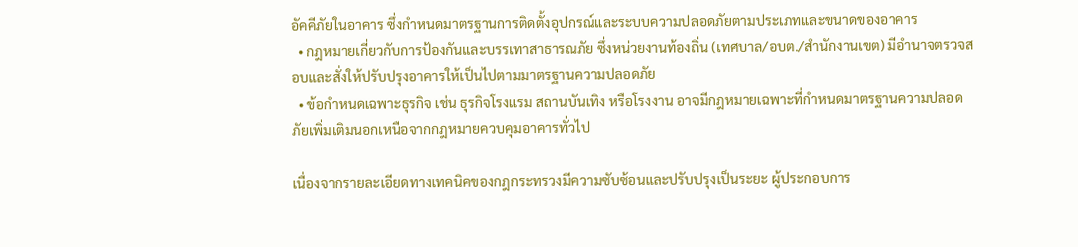อัคคีภัยในอาคาร ซึ่งกำหนดมาตรฐานการติดตั้งอุปกรณ์และระบบความปลอดภัยตามประเภทและขนาดของอาคาร
  • กฎหมายเกี่ยวกับการป้องกันและบรรเทาสาธารณภัย ซึ่งหน่วยงานท้องถิ่น (เทศบาล/อบต./สำนักงานเขต) มีอำนาจตรวจสอบและสั่งให้ปรับปรุงอาคารให้เป็นไปตามมาตรฐานความปลอดภัย
  • ข้อกำหนดเฉพาะธุรกิจ เช่น ธุรกิจโรงแรม สถานบันเทิง หรือโรงงาน อาจมีกฎหมายเฉพาะที่กำหนดมาตรฐานความปลอดภัยเพิ่มเติมนอกเหนือจากกฎหมายควบคุมอาคารทั่วไป

เนื่องจากรายละเอียดทางเทคนิคของกฎกระทรวงมีความซับซ้อนและปรับปรุงเป็นระยะ ผู้ประกอบการ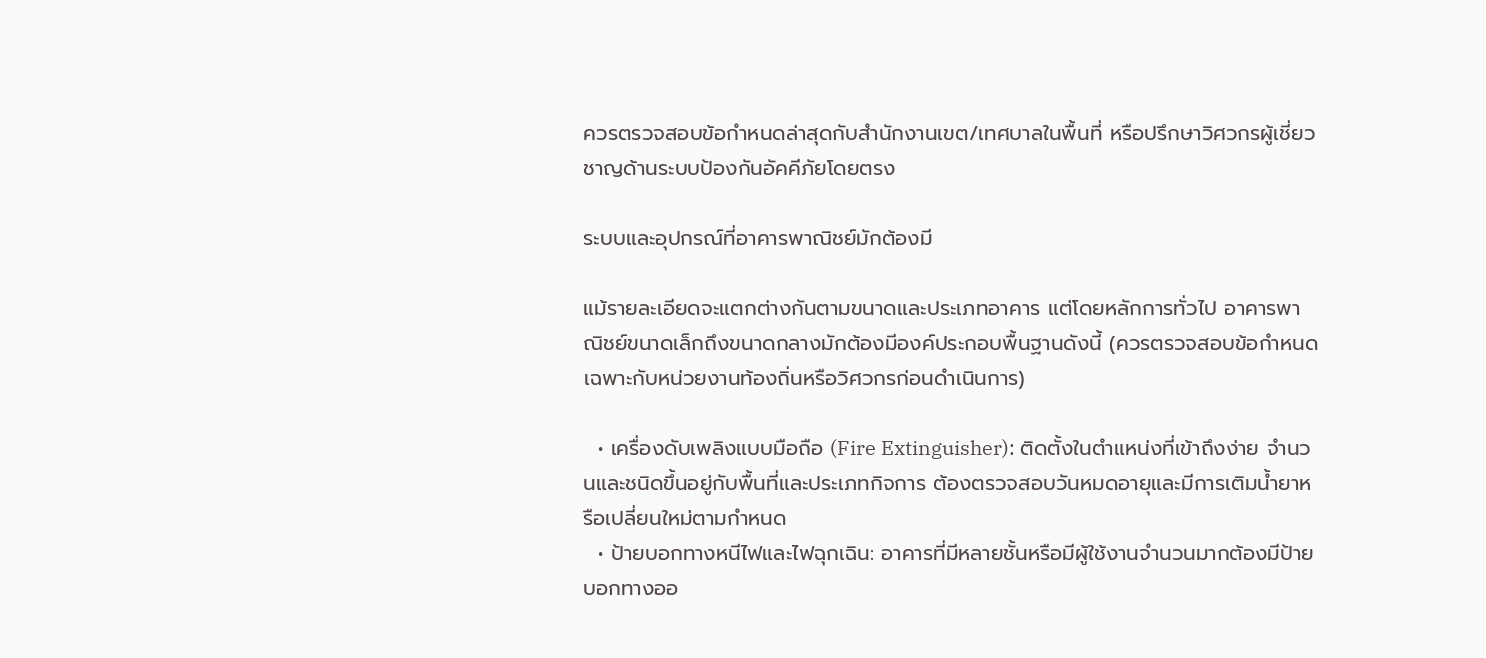ควรตรวจสอบข้อกำหนดล่าสุดกับสำนักงานเขต/เทศบาลในพื้นที่ หรือปรึกษาวิศวกรผู้เชี่ยวชาญด้านระบบป้องกันอัคคีภัยโดยตรง

ระบบและอุปกรณ์ที่อาคารพาณิชย์มักต้องมี

แม้รายละเอียดจะแตกต่างกันตามขนาดและประเภทอาคาร แต่โดยหลักการทั่วไป อาคารพาณิชย์ขนาดเล็กถึงขนาดกลางมักต้องมีองค์ประกอบพื้นฐานดังนี้ (ควรตรวจสอบข้อกำหนดเฉพาะกับหน่วยงานท้องถิ่นหรือวิศวกรก่อนดำเนินการ)

  • เครื่องดับเพลิงแบบมือถือ (Fire Extinguisher): ติดตั้งในตำแหน่งที่เข้าถึงง่าย จำนวนและชนิดขึ้นอยู่กับพื้นที่และประเภทกิจการ ต้องตรวจสอบวันหมดอายุและมีการเติมน้ำยาหรือเปลี่ยนใหม่ตามกำหนด
  • ป้ายบอกทางหนีไฟและไฟฉุกเฉิน: อาคารที่มีหลายชั้นหรือมีผู้ใช้งานจำนวนมากต้องมีป้ายบอกทางออ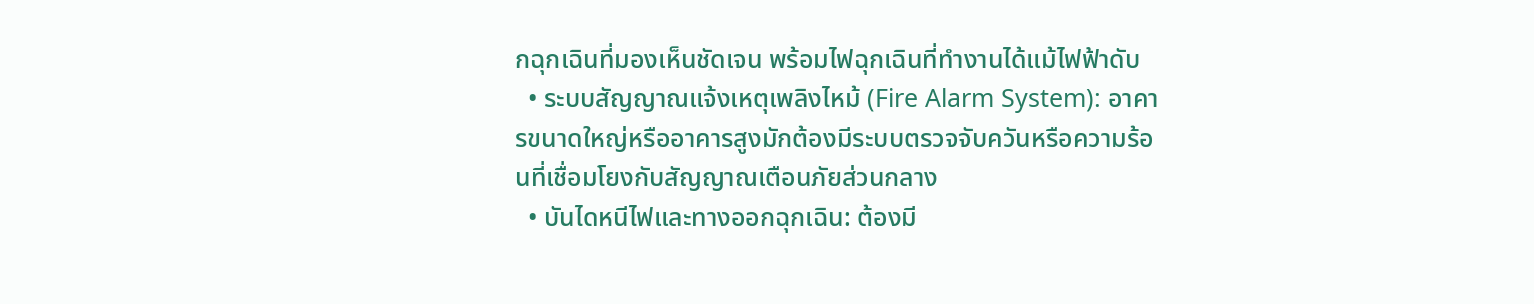กฉุกเฉินที่มองเห็นชัดเจน พร้อมไฟฉุกเฉินที่ทำงานได้แม้ไฟฟ้าดับ
  • ระบบสัญญาณแจ้งเหตุเพลิงไหม้ (Fire Alarm System): อาคารขนาดใหญ่หรืออาคารสูงมักต้องมีระบบตรวจจับควันหรือความร้อนที่เชื่อมโยงกับสัญญาณเตือนภัยส่วนกลาง
  • บันไดหนีไฟและทางออกฉุกเฉิน: ต้องมี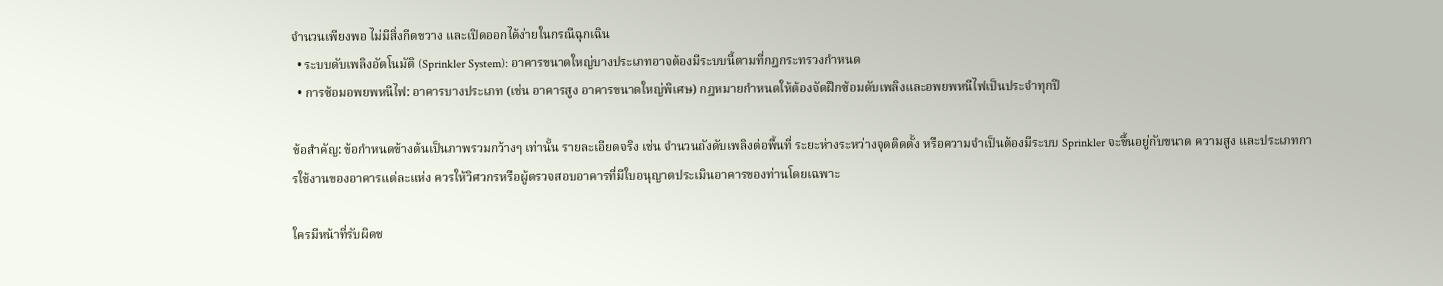จำนวนเพียงพอ ไม่มีสิ่งกีดขวาง และเปิดออกได้ง่ายในกรณีฉุกเฉิน
  • ระบบดับเพลิงอัตโนมัติ (Sprinkler System): อาคารขนาดใหญ่บางประเภทอาจต้องมีระบบนี้ตามที่กฎกระทรวงกำหนด
  • การซ้อมอพยพหนีไฟ: อาคารบางประเภท (เช่น อาคารสูง อาคารขนาดใหญ่พิเศษ) กฎหมายกำหนดให้ต้องจัดฝึกซ้อมดับเพลิงและอพยพหนีไฟเป็นประจำทุกปี

ข้อสำคัญ: ข้อกำหนดข้างต้นเป็นภาพรวมกว้างๆ เท่านั้น รายละเอียดจริง เช่น จำนวนถังดับเพลิงต่อพื้นที่ ระยะห่างระหว่างจุดติดตั้ง หรือความจำเป็นต้องมีระบบ Sprinkler จะขึ้นอยู่กับขนาด ความสูง และประเภทการใช้งานของอาคารแต่ละแห่ง ควรให้วิศวกรหรือผู้ตรวจสอบอาคารที่มีใบอนุญาตประเมินอาคารของท่านโดยเฉพาะ

ใครมีหน้าที่รับผิดช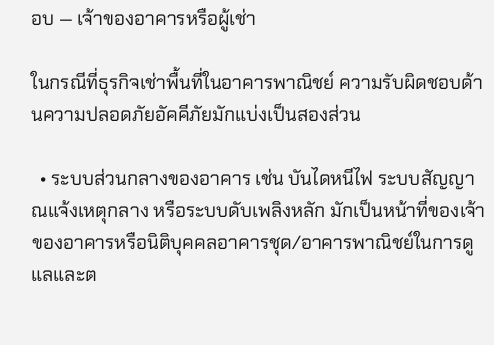อบ — เจ้าของอาคารหรือผู้เช่า

ในกรณีที่ธุรกิจเช่าพื้นที่ในอาคารพาณิชย์ ความรับผิดชอบด้านความปลอดภัยอัคคีภัยมักแบ่งเป็นสองส่วน

  • ระบบส่วนกลางของอาคาร เช่น บันไดหนีไฟ ระบบสัญญาณแจ้งเหตุกลาง หรือระบบดับเพลิงหลัก มักเป็นหน้าที่ของเจ้าของอาคารหรือนิติบุคคลอาคารชุด/อาคารพาณิชย์ในการดูแลและต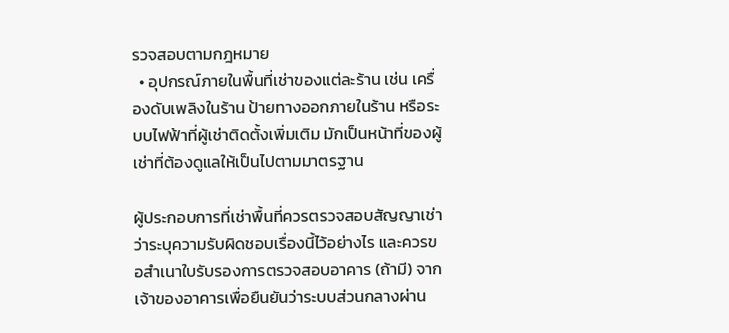รวจสอบตามกฎหมาย
  • อุปกรณ์ภายในพื้นที่เช่าของแต่ละร้าน เช่น เครื่องดับเพลิงในร้าน ป้ายทางออกภายในร้าน หรือระบบไฟฟ้าที่ผู้เช่าติดตั้งเพิ่มเติม มักเป็นหน้าที่ของผู้เช่าที่ต้องดูแลให้เป็นไปตามมาตรฐาน

ผู้ประกอบการที่เช่าพื้นที่ควรตรวจสอบสัญญาเช่าว่าระบุความรับผิดชอบเรื่องนี้ไว้อย่างไร และควรขอสำเนาใบรับรองการตรวจสอบอาคาร (ถ้ามี) จากเจ้าของอาคารเพื่อยืนยันว่าระบบส่วนกลางผ่าน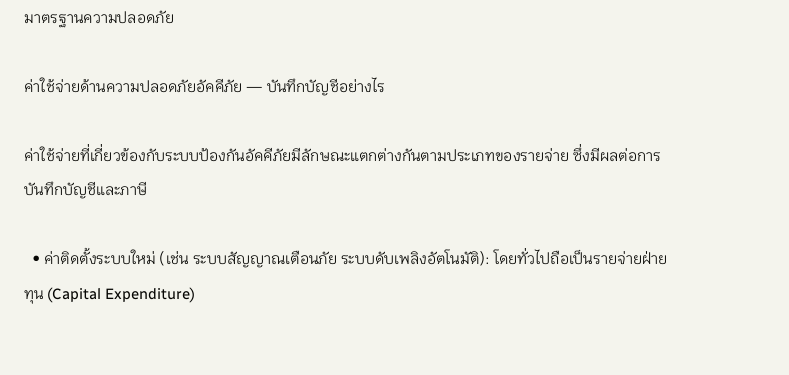มาตรฐานความปลอดภัย

ค่าใช้จ่ายด้านความปลอดภัยอัคคีภัย — บันทึกบัญชีอย่างไร

ค่าใช้จ่ายที่เกี่ยวข้องกับระบบป้องกันอัคคีภัยมีลักษณะแตกต่างกันตามประเภทของรายจ่าย ซึ่งมีผลต่อการบันทึกบัญชีและภาษี

  • ค่าติดตั้งระบบใหม่ (เช่น ระบบสัญญาณเตือนภัย ระบบดับเพลิงอัตโนมัติ): โดยทั่วไปถือเป็นรายจ่ายฝ่ายทุน (Capital Expenditure)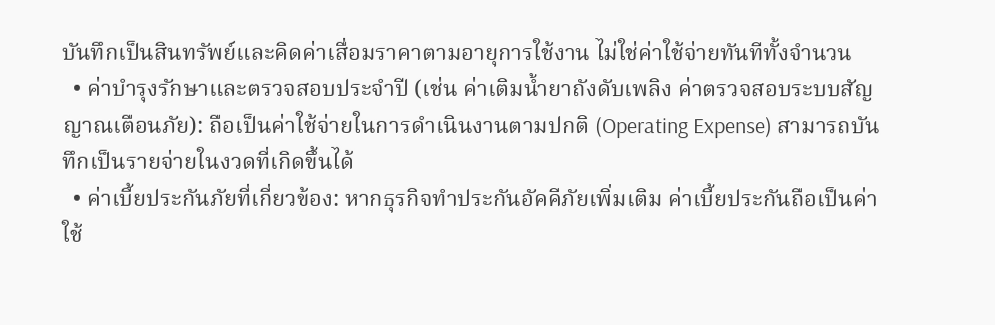บันทึกเป็นสินทรัพย์และคิดค่าเสื่อมราคาตามอายุการใช้งาน ไม่ใช่ค่าใช้จ่ายทันทีทั้งจำนวน
  • ค่าบำรุงรักษาและตรวจสอบประจำปี (เช่น ค่าเติมน้ำยาถังดับเพลิง ค่าตรวจสอบระบบสัญญาณเตือนภัย): ถือเป็นค่าใช้จ่ายในการดำเนินงานตามปกติ (Operating Expense) สามารถบันทึกเป็นรายจ่ายในงวดที่เกิดขึ้นได้
  • ค่าเบี้ยประกันภัยที่เกี่ยวข้อง: หากธุรกิจทำประกันอัคคีภัยเพิ่มเติม ค่าเบี้ยประกันถือเป็นค่าใช้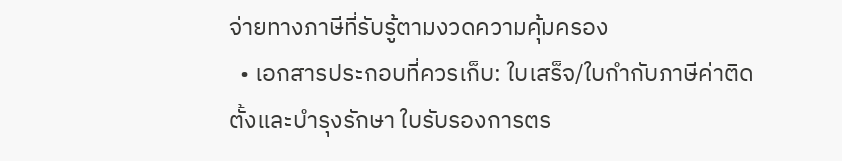จ่ายทางภาษีที่รับรู้ตามงวดความคุ้มครอง
  • เอกสารประกอบที่ควรเก็บ: ใบเสร็จ/ใบกำกับภาษีค่าติดตั้งและบำรุงรักษา ใบรับรองการตร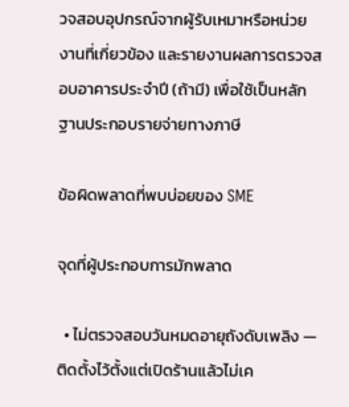วจสอบอุปกรณ์จากผู้รับเหมาหรือหน่วยงานที่เกี่ยวข้อง และรายงานผลการตรวจสอบอาคารประจำปี (ถ้ามี) เพื่อใช้เป็นหลักฐานประกอบรายจ่ายทางภาษี

ข้อผิดพลาดที่พบบ่อยของ SME

จุดที่ผู้ประกอบการมักพลาด

  • ไม่ตรวจสอบวันหมดอายุถังดับเพลิง — ติดตั้งไว้ตั้งแต่เปิดร้านแล้วไม่เค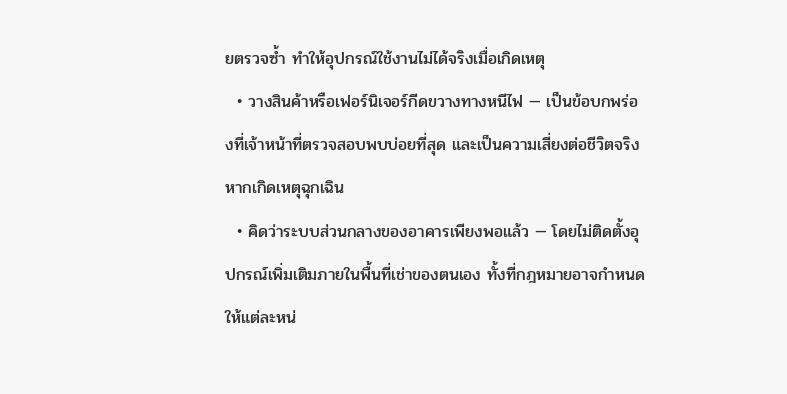ยตรวจซ้ำ ทำให้อุปกรณ์ใช้งานไม่ได้จริงเมื่อเกิดเหตุ
  • วางสินค้าหรือเฟอร์นิเจอร์กีดขวางทางหนีไฟ — เป็นข้อบกพร่องที่เจ้าหน้าที่ตรวจสอบพบบ่อยที่สุด และเป็นความเสี่ยงต่อชีวิตจริงหากเกิดเหตุฉุกเฉิน
  • คิดว่าระบบส่วนกลางของอาคารเพียงพอแล้ว — โดยไม่ติดตั้งอุปกรณ์เพิ่มเติมภายในพื้นที่เช่าของตนเอง ทั้งที่กฎหมายอาจกำหนดให้แต่ละหน่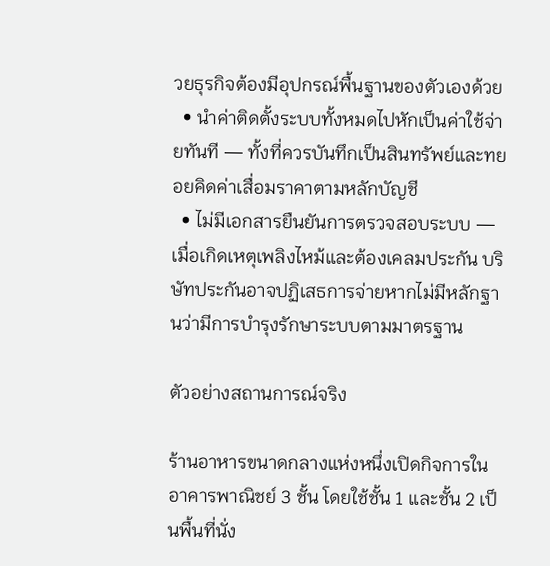วยธุรกิจต้องมีอุปกรณ์พื้นฐานของตัวเองด้วย
  • นำค่าติดตั้งระบบทั้งหมดไปหักเป็นค่าใช้จ่ายทันที — ทั้งที่ควรบันทึกเป็นสินทรัพย์และทยอยคิดค่าเสื่อมราคาตามหลักบัญชี
  • ไม่มีเอกสารยืนยันการตรวจสอบระบบ — เมื่อเกิดเหตุเพลิงไหม้และต้องเคลมประกัน บริษัทประกันอาจปฏิเสธการจ่ายหากไม่มีหลักฐานว่ามีการบำรุงรักษาระบบตามมาตรฐาน

ตัวอย่างสถานการณ์จริง

ร้านอาหารขนาดกลางแห่งหนึ่งเปิดกิจการในอาคารพาณิชย์ 3 ชั้น โดยใช้ชั้น 1 และชั้น 2 เป็นพื้นที่นั่ง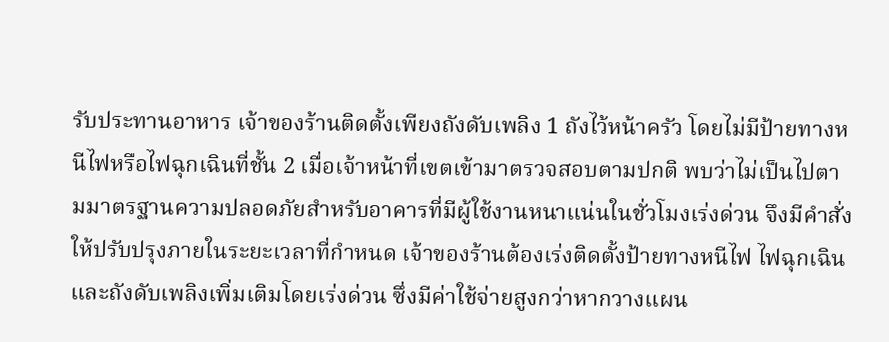รับประทานอาหาร เจ้าของร้านติดตั้งเพียงถังดับเพลิง 1 ถังไว้หน้าครัว โดยไม่มีป้ายทางหนีไฟหรือไฟฉุกเฉินที่ชั้น 2 เมื่อเจ้าหน้าที่เขตเข้ามาตรวจสอบตามปกติ พบว่าไม่เป็นไปตามมาตรฐานความปลอดภัยสำหรับอาคารที่มีผู้ใช้งานหนาแน่นในชั่วโมงเร่งด่วน จึงมีคำสั่งให้ปรับปรุงภายในระยะเวลาที่กำหนด เจ้าของร้านต้องเร่งติดตั้งป้ายทางหนีไฟ ไฟฉุกเฉิน และถังดับเพลิงเพิ่มเติมโดยเร่งด่วน ซึ่งมีค่าใช้จ่ายสูงกว่าหากวางแผน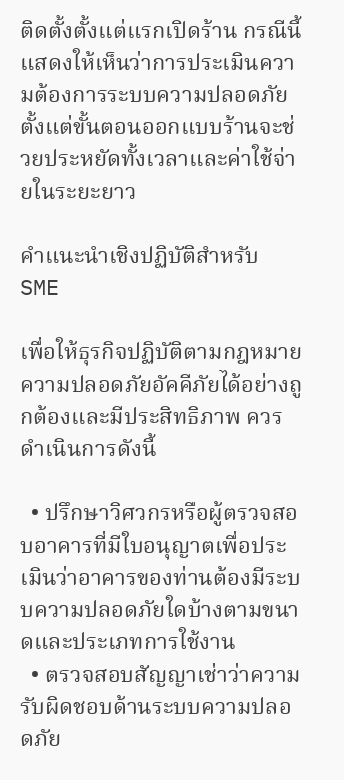ติดตั้งตั้งแต่แรกเปิดร้าน กรณีนี้แสดงให้เห็นว่าการประเมินความต้องการระบบความปลอดภัยตั้งแต่ขั้นตอนออกแบบร้านจะช่วยประหยัดทั้งเวลาและค่าใช้จ่ายในระยะยาว

คำแนะนำเชิงปฏิบัติสำหรับ SME

เพื่อให้ธุรกิจปฏิบัติตามกฎหมายความปลอดภัยอัคคีภัยได้อย่างถูกต้องและมีประสิทธิภาพ ควรดำเนินการดังนี้

  • ปรึกษาวิศวกรหรือผู้ตรวจสอบอาคารที่มีใบอนุญาตเพื่อประเมินว่าอาคารของท่านต้องมีระบบความปลอดภัยใดบ้างตามขนาดและประเภทการใช้งาน
  • ตรวจสอบสัญญาเช่าว่าความรับผิดชอบด้านระบบความปลอดภัย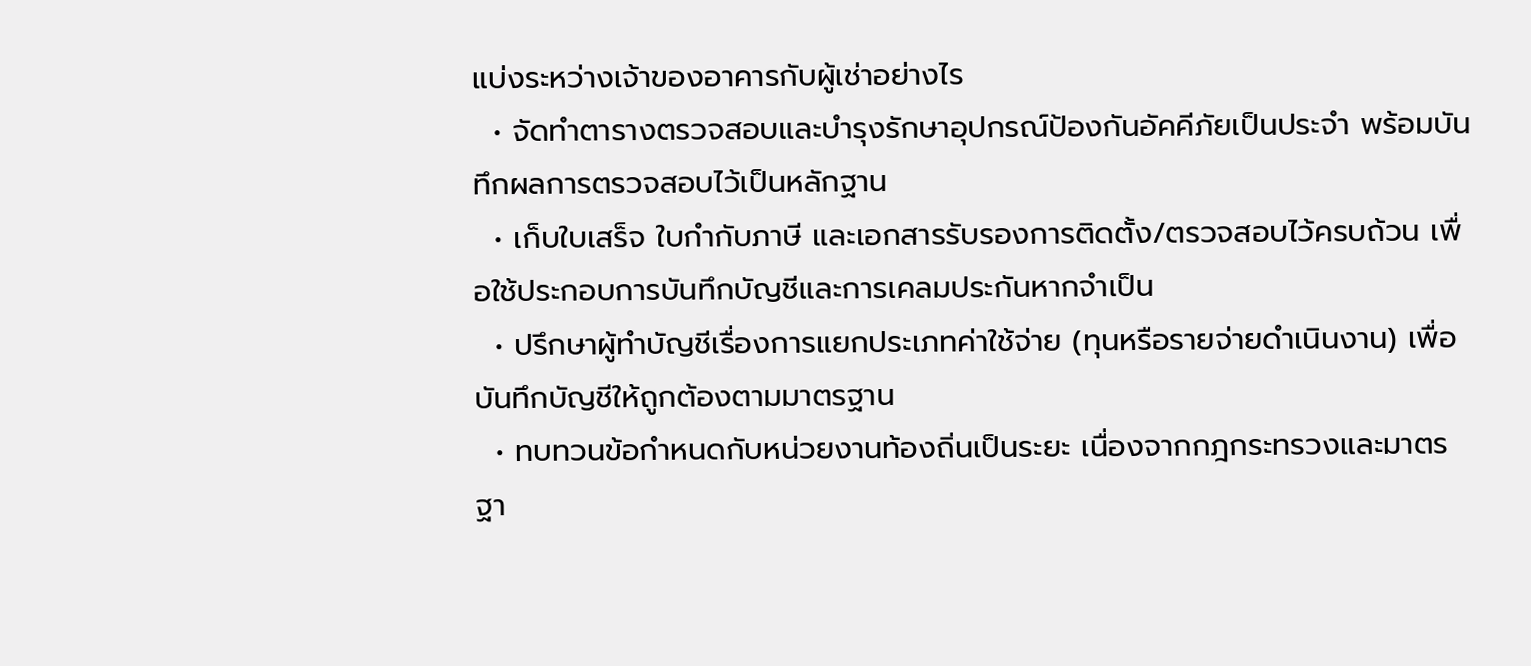แบ่งระหว่างเจ้าของอาคารกับผู้เช่าอย่างไร
  • จัดทำตารางตรวจสอบและบำรุงรักษาอุปกรณ์ป้องกันอัคคีภัยเป็นประจำ พร้อมบันทึกผลการตรวจสอบไว้เป็นหลักฐาน
  • เก็บใบเสร็จ ใบกำกับภาษี และเอกสารรับรองการติดตั้ง/ตรวจสอบไว้ครบถ้วน เพื่อใช้ประกอบการบันทึกบัญชีและการเคลมประกันหากจำเป็น
  • ปรึกษาผู้ทำบัญชีเรื่องการแยกประเภทค่าใช้จ่าย (ทุนหรือรายจ่ายดำเนินงาน) เพื่อบันทึกบัญชีให้ถูกต้องตามมาตรฐาน
  • ทบทวนข้อกำหนดกับหน่วยงานท้องถิ่นเป็นระยะ เนื่องจากกฎกระทรวงและมาตรฐา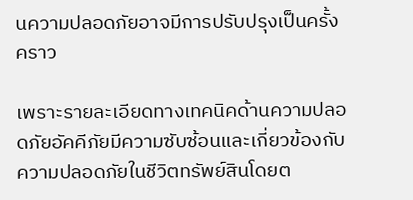นความปลอดภัยอาจมีการปรับปรุงเป็นครั้งคราว

เพราะรายละเอียดทางเทคนิคด้านความปลอดภัยอัคคีภัยมีความซับซ้อนและเกี่ยวข้องกับความปลอดภัยในชีวิตทรัพย์สินโดยต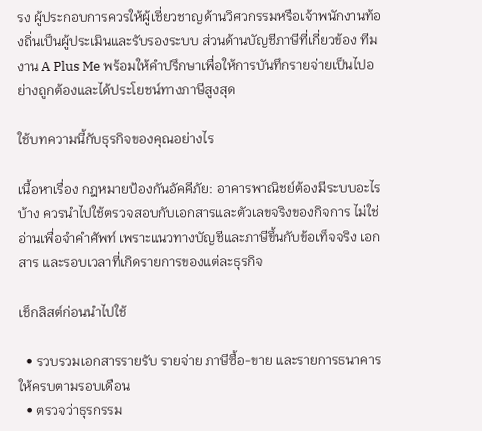รง ผู้ประกอบการควรให้ผู้เชี่ยวชาญด้านวิศวกรรมหรือเจ้าพนักงานท้องถิ่นเป็นผู้ประเมินและรับรองระบบ ส่วนด้านบัญชีภาษีที่เกี่ยวข้อง ทีมงาน A Plus Me พร้อมให้คำปรึกษาเพื่อให้การบันทึกรายจ่ายเป็นไปอย่างถูกต้องและได้ประโยชน์ทางภาษีสูงสุด

ใช้บทความนี้กับธุรกิจของคุณอย่างไร

เนื้อหาเรื่อง กฎหมายป้องกันอัคคีภัย: อาคารพาณิชย์ต้องมีระบบอะไรบ้าง ควรนำไปใช้ตรวจสอบกับเอกสารและตัวเลขจริงของกิจการ ไม่ใช่อ่านเพื่อจำคำศัพท์ เพราะแนวทางบัญชีและภาษีขึ้นกับข้อเท็จจริง เอกสาร และรอบเวลาที่เกิดรายการของแต่ละธุรกิจ

เช็กลิสต์ก่อนนำไปใช้

  • รวบรวมเอกสารรายรับ รายจ่าย ภาษีซื้อ-ขาย และรายการธนาคารให้ครบตามรอบเดือน
  • ตรวจว่าธุรกรรม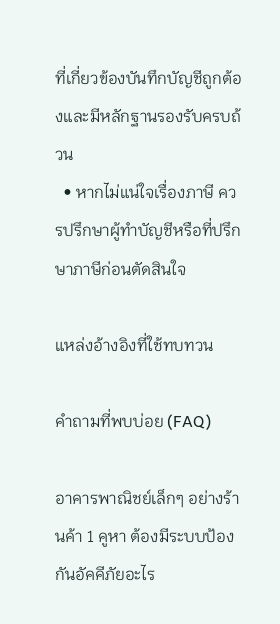ที่เกี่ยวข้องบันทึกบัญชีถูกต้องและมีหลักฐานรองรับครบถ้วน
  • หากไม่แน่ใจเรื่องภาษี ควรปรึกษาผู้ทำบัญชีหรือที่ปรึกษาภาษีก่อนตัดสินใจ

แหล่งอ้างอิงที่ใช้ทบทวน

คำถามที่พบบ่อย (FAQ)

อาคารพาณิชย์เล็กๆ อย่างร้านค้า 1 คูหา ต้องมีระบบป้องกันอัคคีภัยอะไร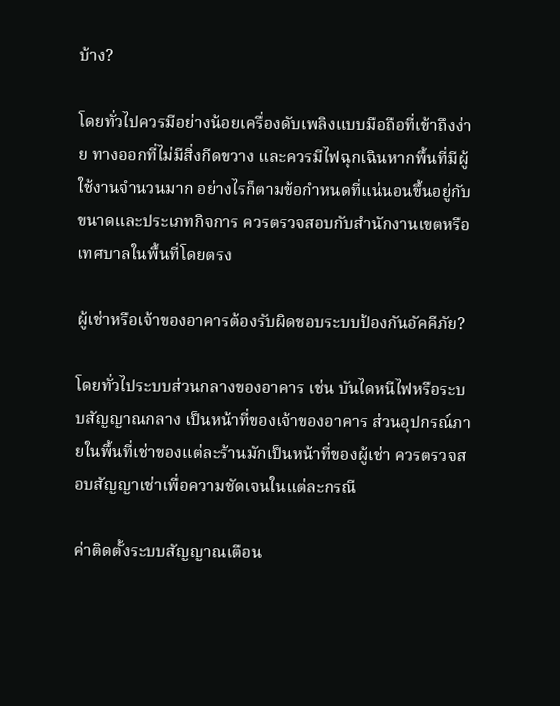บ้าง?

โดยทั่วไปควรมีอย่างน้อยเครื่องดับเพลิงแบบมือถือที่เข้าถึงง่าย ทางออกที่ไม่มีสิ่งกีดขวาง และควรมีไฟฉุกเฉินหากพื้นที่มีผู้ใช้งานจำนวนมาก อย่างไรก็ตามข้อกำหนดที่แน่นอนขึ้นอยู่กับขนาดและประเภทกิจการ ควรตรวจสอบกับสำนักงานเขตหรือเทศบาลในพื้นที่โดยตรง

ผู้เช่าหรือเจ้าของอาคารต้องรับผิดชอบระบบป้องกันอัคคีภัย?

โดยทั่วไประบบส่วนกลางของอาคาร เช่น บันไดหนีไฟหรือระบบสัญญาณกลาง เป็นหน้าที่ของเจ้าของอาคาร ส่วนอุปกรณ์ภายในพื้นที่เช่าของแต่ละร้านมักเป็นหน้าที่ของผู้เช่า ควรตรวจสอบสัญญาเช่าเพื่อความชัดเจนในแต่ละกรณี

ค่าติดตั้งระบบสัญญาณเตือน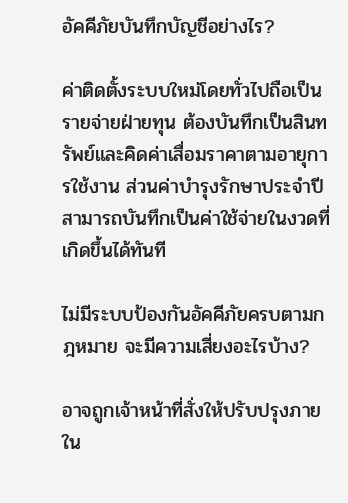อัคคีภัยบันทึกบัญชีอย่างไร?

ค่าติดตั้งระบบใหม่โดยทั่วไปถือเป็นรายจ่ายฝ่ายทุน ต้องบันทึกเป็นสินทรัพย์และคิดค่าเสื่อมราคาตามอายุการใช้งาน ส่วนค่าบำรุงรักษาประจำปีสามารถบันทึกเป็นค่าใช้จ่ายในงวดที่เกิดขึ้นได้ทันที

ไม่มีระบบป้องกันอัคคีภัยครบตามกฎหมาย จะมีความเสี่ยงอะไรบ้าง?

อาจถูกเจ้าหน้าที่สั่งให้ปรับปรุงภายใน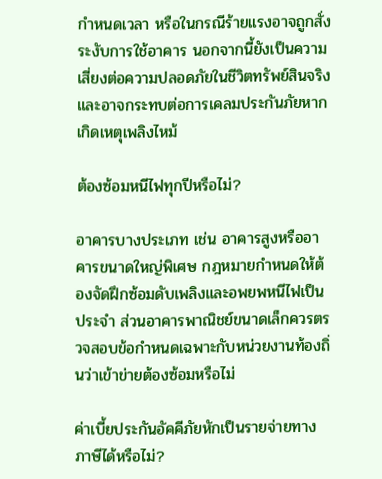กำหนดเวลา หรือในกรณีร้ายแรงอาจถูกสั่งระงับการใช้อาคาร นอกจากนี้ยังเป็นความเสี่ยงต่อความปลอดภัยในชีวิตทรัพย์สินจริง และอาจกระทบต่อการเคลมประกันภัยหากเกิดเหตุเพลิงไหม้

ต้องซ้อมหนีไฟทุกปีหรือไม่?

อาคารบางประเภท เช่น อาคารสูงหรืออาคารขนาดใหญ่พิเศษ กฎหมายกำหนดให้ต้องจัดฝึกซ้อมดับเพลิงและอพยพหนีไฟเป็นประจำ ส่วนอาคารพาณิชย์ขนาดเล็กควรตรวจสอบข้อกำหนดเฉพาะกับหน่วยงานท้องถิ่นว่าเข้าข่ายต้องซ้อมหรือไม่

ค่าเบี้ยประกันอัคคีภัยหักเป็นรายจ่ายทางภาษีได้หรือไม่?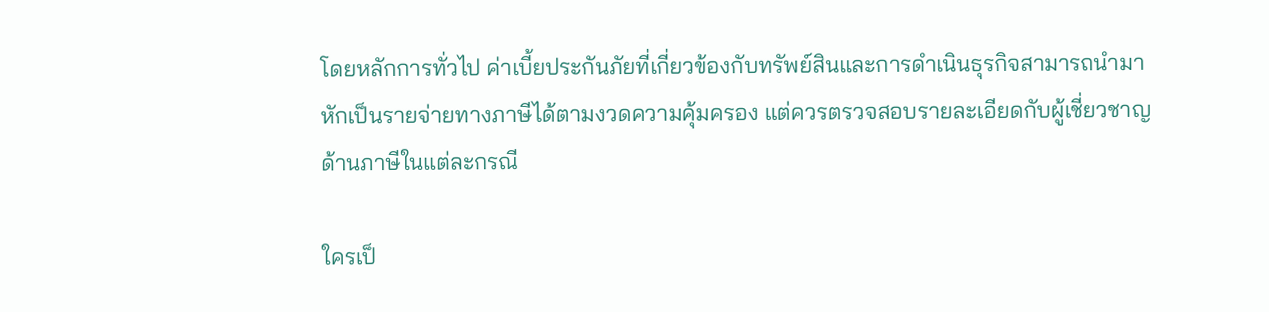โดยหลักการทั่วไป ค่าเบี้ยประกันภัยที่เกี่ยวข้องกับทรัพย์สินและการดำเนินธุรกิจสามารถนำมาหักเป็นรายจ่ายทางภาษีได้ตามงวดความคุ้มครอง แต่ควรตรวจสอบรายละเอียดกับผู้เชี่ยวชาญด้านภาษีในแต่ละกรณี

ใครเป็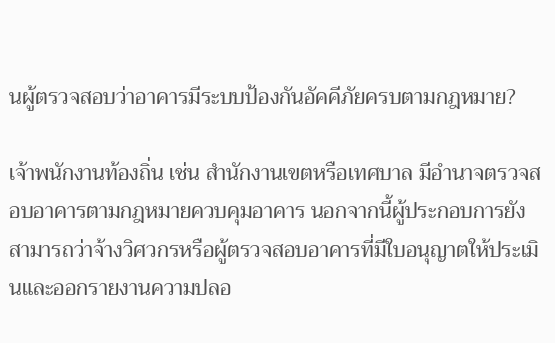นผู้ตรวจสอบว่าอาคารมีระบบป้องกันอัคคีภัยครบตามกฎหมาย?

เจ้าพนักงานท้องถิ่น เช่น สำนักงานเขตหรือเทศบาล มีอำนาจตรวจสอบอาคารตามกฎหมายควบคุมอาคาร นอกจากนี้ผู้ประกอบการยังสามารถว่าจ้างวิศวกรหรือผู้ตรวจสอบอาคารที่มีใบอนุญาตให้ประเมินและออกรายงานความปลอ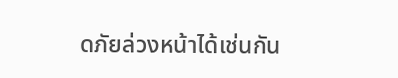ดภัยล่วงหน้าได้เช่นกัน